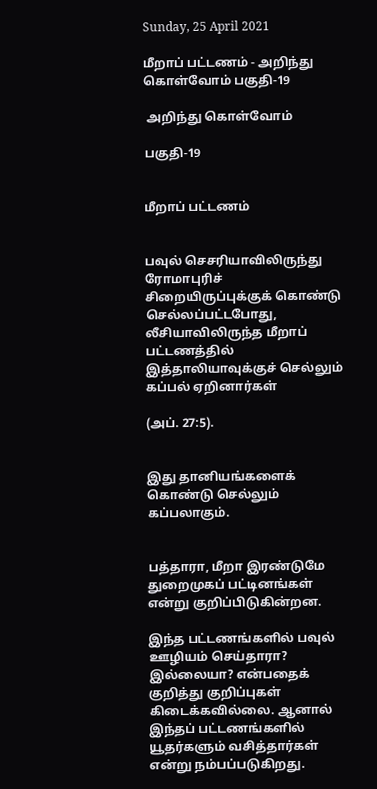Sunday, 25 April 2021

மீறாப் பட்டணம் - அறிந்து கொள்வோம் பகுதி-19

 அறிந்து கொள்வோம்

பகுதி-19


மீறாப் பட்டணம்


பவுல் செசரியாவிலிருந்து ரோமாபுரிச் சிறையிருப்புக்குக் கொண்டு செல்லப்பட்டபோது, லீசியாவிலிருந்த மீறாப் பட்டணத்தில் இத்தாலியாவுக்குச் செல்லும் கப்பல் ஏறினார்கள்

(அப். 27:5).


இது தானியங்களைக் கொண்டு செல்லும் கப்பலாகும்.


பத்தாரா, மீறா இரண்டுமே துறைமுகப் பட்டினங்கள் என்று குறிப்பிடுகின்றன.

இந்த பட்டணங்களில் பவுல் ஊழியம் செய்தாரா? இல்லையா? என்பதைக் குறித்து குறிப்புகள் கிடைக்கவில்லை. ஆனால் இந்தப் பட்டணங்களில் யூதர்களும் வசித்தார்கள் என்று நம்பப்படுகிறது.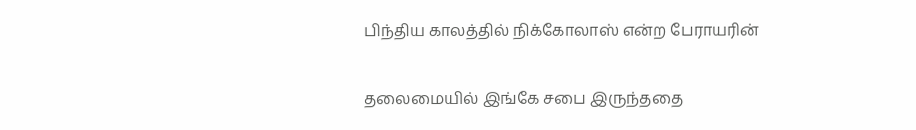பிந்திய காலத்தில் நிக்கோலாஸ் என்ற பேராயரின்

தலைமையில் இங்கே சபை இருந்ததை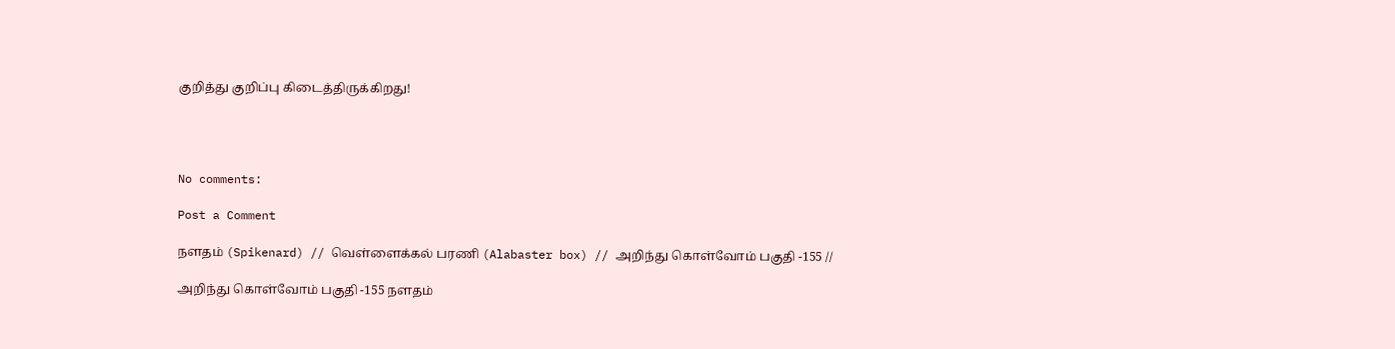குறித்து குறிப்பு கிடைத்திருக்கிறது!




No comments:

Post a Comment

நளதம் (Spikenard) // வெள்ளைக்கல் பரணி (Alabaster box) // அறிந்து கொள்வோம் பகுதி -155 //

அறிந்து கொள்வோம் பகுதி -155 நளதம்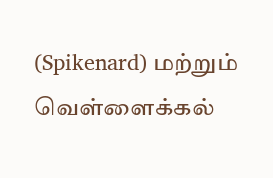(Spikenard) மற்றும் வெள்ளைக்கல்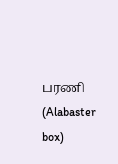பரணி (Alabaster box)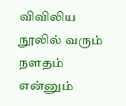விவிலிய நூலில் வரும் நளதம் என்னும்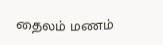தைலம் மணம்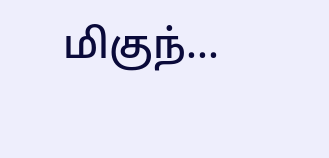மிகுந்...